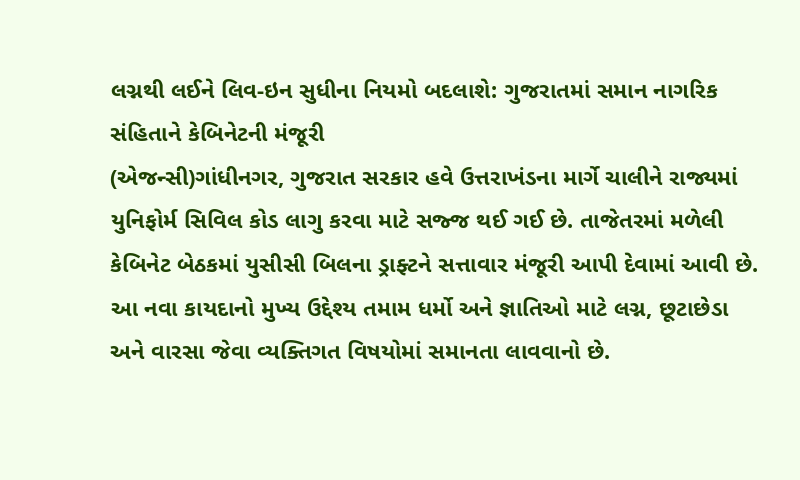લગ્નથી લઈને લિવ-ઇન સુધીના નિયમો બદલાશે: ગુજરાતમાં સમાન નાગરિક સંહિતાને કેબિનેટની મંજૂરી
(એજન્સી)ગાંધીનગર, ગુજરાત સરકાર હવે ઉત્તરાખંડના માર્ગે ચાલીને રાજ્યમાં યુનિફોર્મ સિવિલ કોડ લાગુ કરવા માટે સજ્જ થઈ ગઈ છે. તાજેતરમાં મળેલી કેબિનેટ બેઠકમાં યુસીસી બિલના ડ્રાફ્ટને સત્તાવાર મંજૂરી આપી દેવામાં આવી છે. આ નવા કાયદાનો મુખ્ય ઉદ્દેશ્ય તમામ ધર્મો અને જ્ઞાતિઓ માટે લગ્ન, છૂટાછેડા અને વારસા જેવા વ્યક્તિગત વિષયોમાં સમાનતા લાવવાનો છે.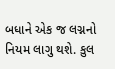બધાને એક જ લગ્નનો નિયમ લાગુ થશે. કુલ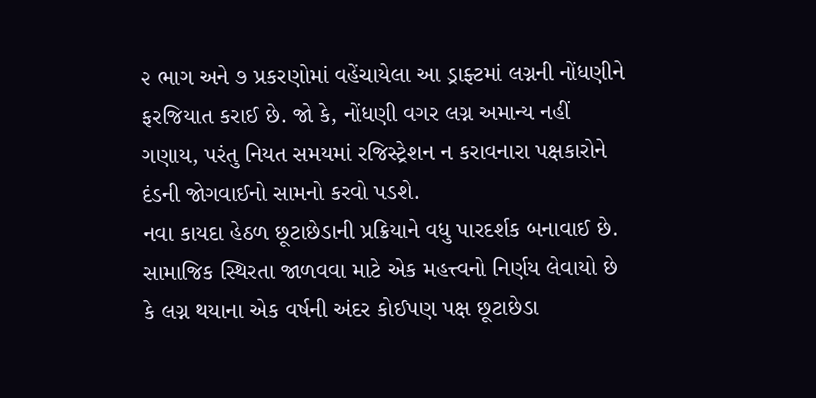૨ ભાગ અને ૭ પ્રકરણોમાં વહેંચાયેલા આ ડ્રાફ્ટમાં લગ્નની નોંધણીને ફરજિયાત કરાઈ છે. જો કે, નોંધણી વગર લગ્ન અમાન્ય નહીં ગણાય, પરંતુ નિયત સમયમાં રજિસ્ટ્રેશન ન કરાવનારા પક્ષકારોને દંડની જોગવાઈનો સામનો કરવો પડશે.
નવા કાયદા હેઠળ છૂટાછેડાની પ્રક્રિયાને વધુ પારદર્શક બનાવાઈ છે. સામાજિક સ્થિરતા જાળવવા માટે એક મહત્ત્વનો નિર્ણય લેવાયો છે કે લગ્ન થયાના એક વર્ષની અંદર કોઈપણ પક્ષ છૂટાછેડા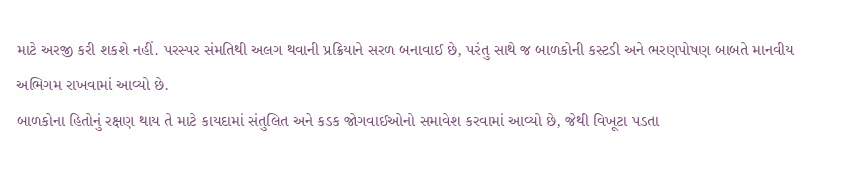માટે અરજી કરી શકશે નહીં. પરસ્પર સંમતિથી અલગ થવાની પ્રક્રિયાને સરળ બનાવાઈ છે, પરંતુ સાથે જ બાળકોની કસ્ટડી અને ભરણપોષણ બાબતે માનવીય અભિગમ રાખવામાં આવ્યો છે.
બાળકોના હિતોનું રક્ષણ થાય તે માટે કાયદામાં સંતુલિત અને કડક જોગવાઈઓનો સમાવેશ કરવામાં આવ્યો છે, જેથી વિખૂટા પડતા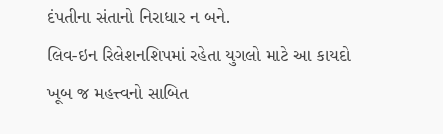દંપતીના સંતાનો નિરાધાર ન બને.
લિવ-ઇન રિલેશનશિપમાં રહેતા યુગલો માટે આ કાયદો ખૂબ જ મહત્ત્વનો સાબિત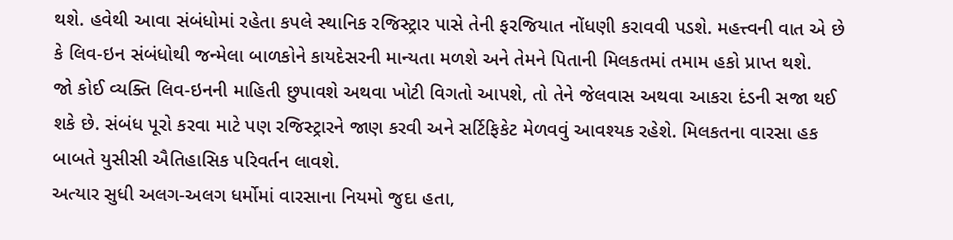થશે. હવેથી આવા સંબંધોમાં રહેતા કપલે સ્થાનિક રજિસ્ટ્રાર પાસે તેની ફરજિયાત નોંધણી કરાવવી પડશે. મહત્ત્વની વાત એ છે કે લિવ-ઇન સંબંધોથી જન્મેલા બાળકોને કાયદેસરની માન્યતા મળશે અને તેમને પિતાની મિલકતમાં તમામ હકો પ્રાપ્ત થશે.
જો કોઈ વ્યક્તિ લિવ-ઇનની માહિતી છુપાવશે અથવા ખોટી વિગતો આપશે, તો તેને જેલવાસ અથવા આકરા દંડની સજા થઈ શકે છે. સંબંધ પૂરો કરવા માટે પણ રજિસ્ટ્રારને જાણ કરવી અને સર્ટિફિકેટ મેળવવું આવશ્યક રહેશે. મિલકતના વારસા હક બાબતે યુસીસી ઐતિહાસિક પરિવર્તન લાવશે.
અત્યાર સુધી અલગ-અલગ ધર્મોમાં વારસાના નિયમો જુદા હતા,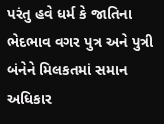પરંતુ હવે ધર્મ કે જાતિના ભેદભાવ વગર પુત્ર અને પુત્રી બંનેને મિલકતમાં સમાન અધિકાર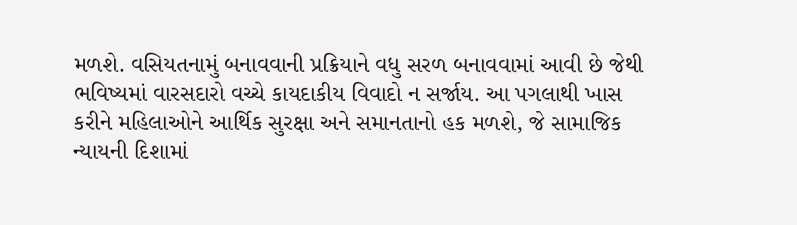મળશે. વસિયતનામું બનાવવાની પ્રક્રિયાને વધુ સરળ બનાવવામાં આવી છે જેથી ભવિષ્યમાં વારસદારો વચ્ચે કાયદાકીય વિવાદો ન સર્જાય. આ પગલાથી ખાસ કરીને મહિલાઓને આર્થિક સુરક્ષા અને સમાનતાનો હક મળશે, જે સામાજિક ન્યાયની દિશામાં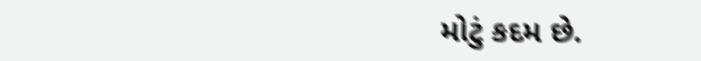મોટું કદમ છે.